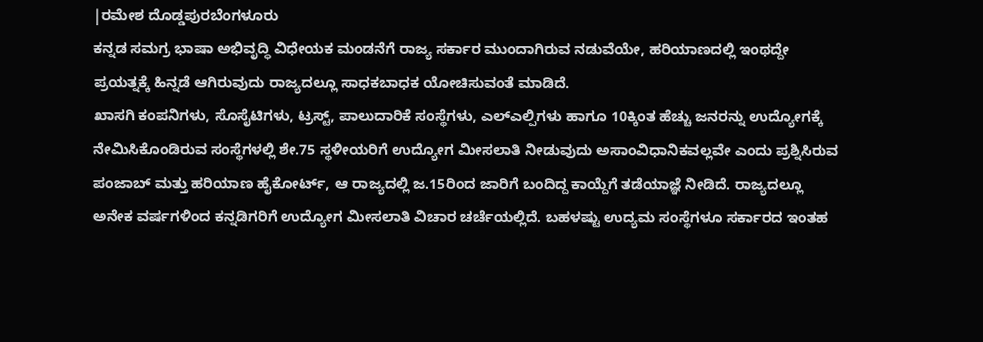|ರಮೇಶ ದೊಡ್ಡಪುರಬೆಂಗಳೂರು
ಕನ್ನಡ ಸಮಗ್ರ ಭಾಷಾ ಅಭಿವೃದ್ಧಿ ವಿಧೇಯಕ ಮಂಡನೆಗೆ ರಾಜ್ಯ ಸರ್ಕಾರ ಮುಂದಾಗಿರುವ ನಡುವೆಯೇ, ಹರಿಯಾಣದಲ್ಲಿ ಇಂಥದ್ದೇ ಪ್ರಯತ್ನಕ್ಕೆ ಹಿನ್ನಡೆ ಆಗಿರುವುದು ರಾಜ್ಯದಲ್ಲೂ ಸಾಧಕಬಾಧಕ ಯೋಚಿಸುವಂತೆ ಮಾಡಿದೆ.
ಖಾಸಗಿ ಕಂಪನಿಗಳು, ಸೊಸೈಟಿಗಳು, ಟ್ರಸ್ಟ್, ಪಾಲುದಾರಿಕೆ ಸಂಸ್ಥೆಗಳು, ಎಲ್ಎಲ್ಪಿಗಳು ಹಾಗೂ 10ಕ್ಕಿಂತ ಹೆಚ್ಚು ಜನರನ್ನು ಉದ್ಯೋಗಕ್ಕೆ ನೇಮಿಸಿಕೊಂಡಿರುವ ಸಂಸ್ಥೆಗಳಲ್ಲಿ ಶೇ.75 ಸ್ಥಳೀಯರಿಗೆ ಉದ್ಯೋಗ ಮೀಸಲಾತಿ ನೀಡುವುದು ಅಸಾಂವಿಧಾನಿಕವಲ್ಲವೇ ಎಂದು ಪ್ರಶ್ನಿಸಿರುವ ಪಂಜಾಬ್ ಮತ್ತು ಹರಿಯಾಣ ಹೈಕೋರ್ಟ್, ಆ ರಾಜ್ಯದಲ್ಲಿ ಜ.15ರಿಂದ ಜಾರಿಗೆ ಬಂದಿದ್ದ ಕಾಯ್ದೆಗೆ ತಡೆಯಾಜ್ಞೆ ನೀಡಿದೆ. ರಾಜ್ಯದಲ್ಲೂ ಅನೇಕ ವರ್ಷಗಳಿಂದ ಕನ್ನಡಿಗರಿಗೆ ಉದ್ಯೋಗ ಮೀಸಲಾತಿ ವಿಚಾರ ಚರ್ಚೆಯಲ್ಲಿದೆ. ಬಹಳಷ್ಟು ಉದ್ಯಮ ಸಂಸ್ಥೆಗಳೂ ಸರ್ಕಾರದ ಇಂತಹ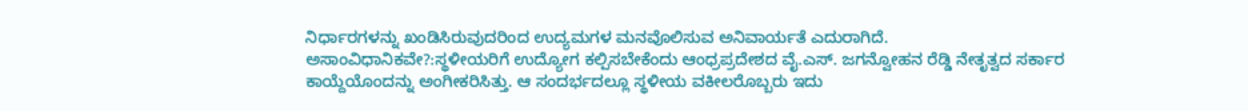ನಿರ್ಧಾರಗಳನ್ನು ಖಂಡಿಸಿರುವುದರಿಂದ ಉದ್ಯಮಗಳ ಮನವೊಲಿಸುವ ಅನಿವಾರ್ಯತೆ ಎದುರಾಗಿದೆ.
ಅಸಾಂವಿಧಾನಿಕವೇ?:ಸ್ಥಳೀಯರಿಗೆ ಉದ್ಯೋಗ ಕಲ್ಪಿಸಬೇಕೆಂದು ಆಂಧ್ರಪ್ರದೇಶದ ವೈ.ಎಸ್. ಜಗನ್ವೋಹನ ರೆಡ್ಡಿ ನೇತೃತ್ವದ ಸರ್ಕಾರ ಕಾಯ್ದೆಯೊಂದನ್ನು ಅಂಗೀಕರಿಸಿತ್ತು. ಆ ಸಂದರ್ಭದಲ್ಲೂ ಸ್ಥಳೀಯ ವಕೀಲರೊಬ್ಬರು ಇದು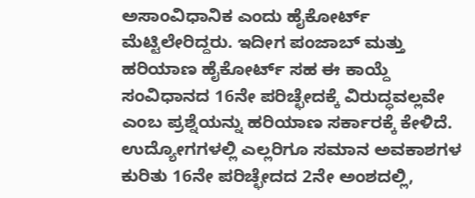ಅಸಾಂವಿಧಾನಿಕ ಎಂದು ಹೈಕೋರ್ಟ್ ಮೆಟ್ಟಿಲೇರಿದ್ದರು. ಇದೀಗ ಪಂಜಾಬ್ ಮತ್ತು ಹರಿಯಾಣ ಹೈಕೋರ್ಟ್ ಸಹ ಈ ಕಾಯ್ದೆ ಸಂವಿಧಾನದ 16ನೇ ಪರಿಚ್ಛೇದಕ್ಕೆ ವಿರುದ್ಧವಲ್ಲವೇ ಎಂಬ ಪ್ರಶ್ನೆಯನ್ನು ಹರಿಯಾಣ ಸರ್ಕಾರಕ್ಕೆ ಕೇಳಿದೆ.
ಉದ್ಯೋಗಗಳಲ್ಲಿ ಎಲ್ಲರಿಗೂ ಸಮಾನ ಅವಕಾಶಗಳ ಕುರಿತು 16ನೇ ಪರಿಚ್ಛೇದದ 2ನೇ ಅಂಶದಲ್ಲಿ,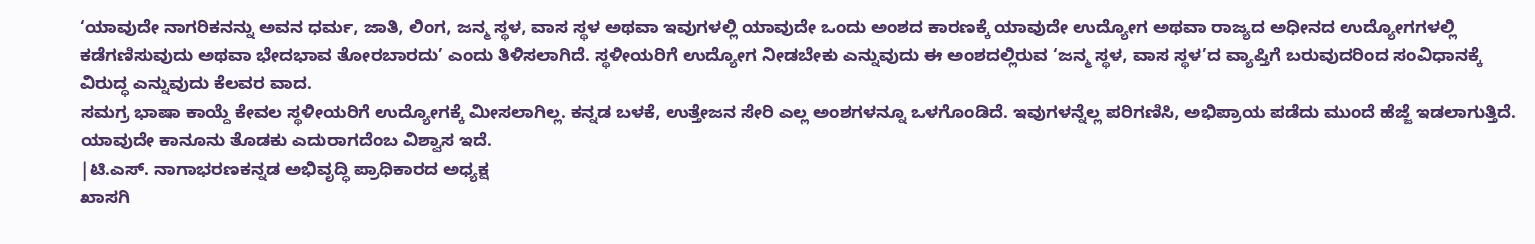‘ಯಾವುದೇ ನಾಗರಿಕನನ್ನು ಅವನ ಧರ್ಮ, ಜಾತಿ, ಲಿಂಗ, ಜನ್ಮ ಸ್ಥಳ, ವಾಸ ಸ್ಥಳ ಅಥವಾ ಇವುಗಳಲ್ಲಿ ಯಾವುದೇ ಒಂದು ಅಂಶದ ಕಾರಣಕ್ಕೆ ಯಾವುದೇ ಉದ್ಯೋಗ ಅಥವಾ ರಾಜ್ಯದ ಅಧೀನದ ಉದ್ಯೋಗಗಳಲ್ಲಿ ಕಡೆಗಣಿಸುವುದು ಅಥವಾ ಭೇದಭಾವ ತೋರಬಾರದು’ ಎಂದು ತಿಳಿಸಲಾಗಿದೆ. ಸ್ಥಳೀಯರಿಗೆ ಉದ್ಯೋಗ ನೀಡಬೇಕು ಎನ್ನುವುದು ಈ ಅಂಶದಲ್ಲಿರುವ ‘ಜನ್ಮ ಸ್ಥಳ, ವಾಸ ಸ್ಥಳ’ದ ವ್ಯಾಪ್ತಿಗೆ ಬರುವುದರಿಂದ ಸಂವಿಧಾನಕ್ಕೆ ವಿರುದ್ಧ ಎನ್ನುವುದು ಕೆಲವರ ವಾದ.
ಸಮಗ್ರ ಭಾಷಾ ಕಾಯ್ದೆ ಕೇವಲ ಸ್ಥಳೀಯರಿಗೆ ಉದ್ಯೋಗಕ್ಕೆ ಮೀಸಲಾಗಿಲ್ಲ. ಕನ್ನಡ ಬಳಕೆ, ಉತ್ತೇಜನ ಸೇರಿ ಎಲ್ಲ ಅಂಶಗಳನ್ನೂ ಒಳಗೊಂಡಿದೆ. ಇವುಗಳನ್ನೆಲ್ಲ ಪರಿಗಣಿಸಿ, ಅಭಿಪ್ರಾಯ ಪಡೆದು ಮುಂದೆ ಹೆಜ್ಜೆ ಇಡಲಾಗುತ್ತಿದೆ. ಯಾವುದೇ ಕಾನೂನು ತೊಡಕು ಎದುರಾಗದೆಂಬ ವಿಶ್ವಾಸ ಇದೆ.
|ಟಿ.ಎಸ್. ನಾಗಾಭರಣಕನ್ನಡ ಅಭಿವೃದ್ಧಿ ಪ್ರಾಧಿಕಾರದ ಅಧ್ಯಕ್ಷ
ಖಾಸಗಿ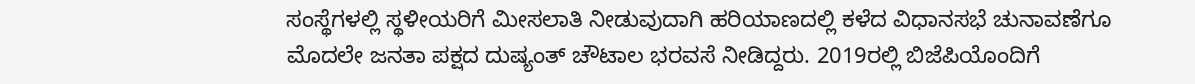ಸಂಸ್ಥೆಗಳಲ್ಲಿ ಸ್ಥಳೀಯರಿಗೆ ಮೀಸಲಾತಿ ನೀಡುವುದಾಗಿ ಹರಿಯಾಣದಲ್ಲಿ ಕಳೆದ ವಿಧಾನಸಭೆ ಚುನಾವಣೆಗೂ ಮೊದಲೇ ಜನತಾ ಪಕ್ಷದ ದುಷ್ಯಂತ್ ಚೌಟಾಲ ಭರವಸೆ ನೀಡಿದ್ದರು. 2019ರಲ್ಲಿ ಬಿಜೆಪಿಯೊಂದಿಗೆ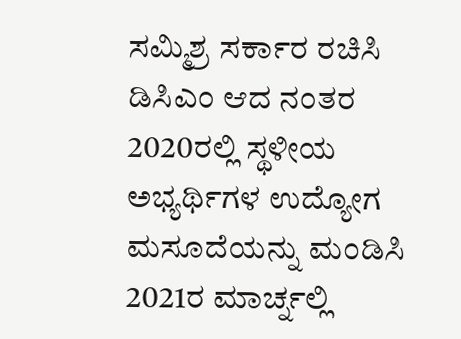ಸಮ್ಮಿಶ್ರ ಸರ್ಕಾರ ರಚಿಸಿ ಡಿಸಿಎಂ ಆದ ನಂತರ 2020ರಲ್ಲಿ ಸ್ಥಳೀಯ ಅಭ್ಯರ್ಥಿಗಳ ಉದ್ಯೋಗ ಮಸೂದೆಯನ್ನು ಮಂಡಿಸಿ 2021ರ ಮಾರ್ಚ್ನಲ್ಲಿ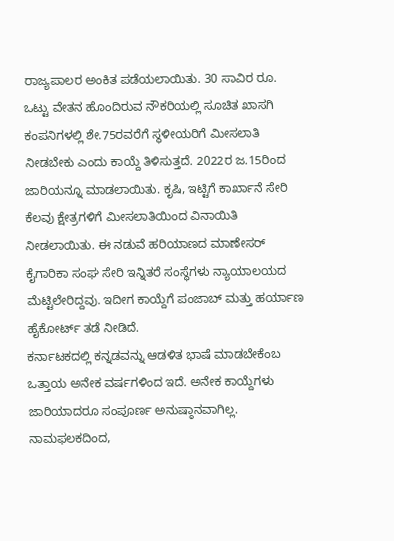ರಾಜ್ಯಪಾಲರ ಅಂಕಿತ ಪಡೆಯಲಾಯಿತು. 30 ಸಾವಿರ ರೂ. ಒಟ್ಟು ವೇತನ ಹೊಂದಿರುವ ನೌಕರಿಯಲ್ಲಿ ಸೂಚಿತ ಖಾಸಗಿ ಕಂಪನಿಗಳಲ್ಲಿ ಶೇ.75ರವರೆಗೆ ಸ್ಥಳೀಯರಿಗೆ ಮೀಸಲಾತಿ ನೀಡಬೇಕು ಎಂದು ಕಾಯ್ದೆ ತಿಳಿಸುತ್ತದೆ. 2022ರ ಜ.15ರಿಂದ ಜಾರಿಯನ್ನೂ ಮಾಡಲಾಯಿತು. ಕೃಷಿ, ಇಟ್ಟಿಗೆ ಕಾರ್ಖಾನೆ ಸೇರಿ ಕೆಲವು ಕ್ಷೇತ್ರಗಳಿಗೆ ಮೀಸಲಾತಿಯಿಂದ ವಿನಾಯಿತಿ ನೀಡಲಾಯಿತು. ಈ ನಡುವೆ ಹರಿಯಾಣದ ಮಾಣೇಸರ್ ಕೈಗಾರಿಕಾ ಸಂಘ ಸೇರಿ ಇನ್ನಿತರೆ ಸಂಸ್ಥೆಗಳು ನ್ಯಾಯಾಲಯದ ಮೆಟ್ಟಿಲೇರಿದ್ದವು. ಇದೀಗ ಕಾಯ್ದೆಗೆ ಪಂಜಾಬ್ ಮತ್ತು ಹರ್ಯಾಣ ಹೈಕೋರ್ಟ್ ತಡೆ ನೀಡಿದೆ.
ಕರ್ನಾಟಕದಲ್ಲಿ ಕನ್ನಡವನ್ನು ಆಡಳಿತ ಭಾಷೆ ಮಾಡಬೇಕೆಂಬ ಒತ್ತಾಯ ಅನೇಕ ವರ್ಷಗಳಿಂದ ಇದೆ. ಅನೇಕ ಕಾಯ್ದೆಗಳು ಜಾರಿಯಾದರೂ ಸಂಪೂರ್ಣ ಅನುಷ್ಠಾನವಾಗಿಲ್ಲ. ನಾಮಫಲಕದಿಂದ,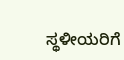ಸ್ಥಳೀಯರಿಗೆ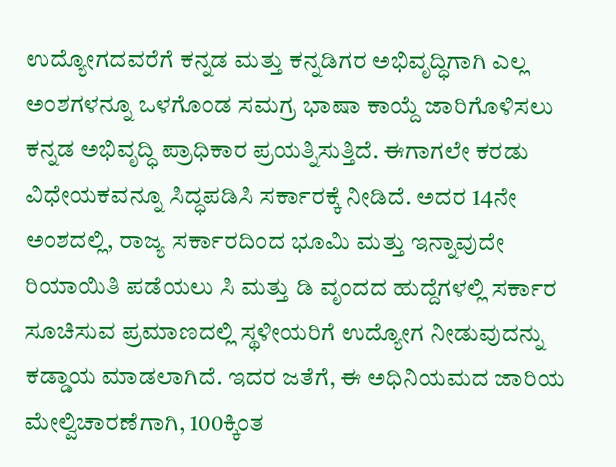ಉದ್ಯೋಗದವರೆಗೆ ಕನ್ನಡ ಮತ್ತು ಕನ್ನಡಿಗರ ಅಭಿವೃದ್ಧಿಗಾಗಿ ಎಲ್ಲ ಅಂಶಗಳನ್ನೂ ಒಳಗೊಂಡ ಸಮಗ್ರ ಭಾಷಾ ಕಾಯ್ದೆ ಜಾರಿಗೊಳಿಸಲು ಕನ್ನಡ ಅಭಿವೃದ್ಧಿ ಪ್ರಾಧಿಕಾರ ಪ್ರಯತ್ನಿಸುತ್ತಿದೆ. ಈಗಾಗಲೇ ಕರಡು ವಿಧೇಯಕವನ್ನೂ ಸಿದ್ಧಪಡಿಸಿ ಸರ್ಕಾರಕ್ಕೆ ನೀಡಿದೆ. ಅದರ 14ನೇ ಅಂಶದಲ್ಲಿ, ರಾಜ್ಯ ಸರ್ಕಾರದಿಂದ ಭೂಮಿ ಮತ್ತು ಇನ್ನಾವುದೇ ರಿಯಾಯಿತಿ ಪಡೆಯಲು ಸಿ ಮತ್ತು ಡಿ ವೃಂದದ ಹುದ್ದೆಗಳಲ್ಲಿ ಸರ್ಕಾರ ಸೂಚಿಸುವ ಪ್ರಮಾಣದಲ್ಲಿ ಸ್ಥಳೀಯರಿಗೆ ಉದ್ಯೋಗ ನೀಡುವುದನ್ನು ಕಡ್ಡಾಯ ಮಾಡಲಾಗಿದೆ. ಇದರ ಜತೆಗೆ, ಈ ಅಧಿನಿಯಮದ ಜಾರಿಯ ಮೇಲ್ವಿಚಾರಣೆಗಾಗಿ, 100ಕ್ಕಿಂತ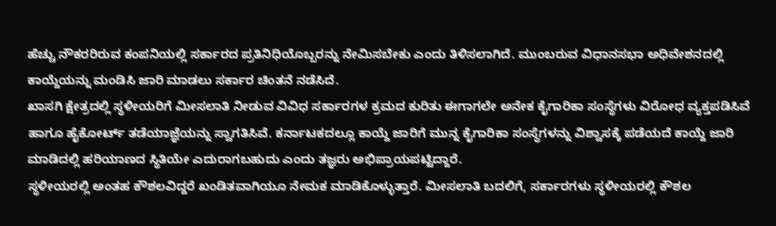ಹೆಚ್ಚು ನೌಕರರಿರುವ ಕಂಪನಿಯಲ್ಲಿ ಸರ್ಕಾರದ ಪ್ರತಿನಿಧಿಯೊಬ್ಬರನ್ನು ನೇಮಿಸಬೇಕು ಎಂದು ತಿಳಿಸಲಾಗಿದೆ. ಮುಂಬರುವ ವಿಧಾನಸಭಾ ಅಧಿವೇಶನದಲ್ಲಿ ಕಾಯ್ದೆಯನ್ನು ಮಂಡಿಸಿ ಜಾರಿ ಮಾಡಲು ಸರ್ಕಾರ ಚಿಂತನೆ ನಡೆಸಿದೆ.
ಖಾಸಗಿ ಕ್ಷೇತ್ರದಲ್ಲಿ ಸ್ಥಳೀಯರಿಗೆ ಮೀಸಲಾತಿ ನೀಡುವ ವಿವಿಧ ಸರ್ಕಾರಗಳ ಕ್ರಮದ ಕುರಿತು ಈಗಾಗಲೇ ಅನೇಕ ಕೈಗಾರಿಕಾ ಸಂಸ್ಥೆಗಳು ವಿರೋಧ ವ್ಯಕ್ತಪಡಿಸಿವೆ ಹಾಗೂ ಹೈಕೋರ್ಟ್ ತಡೆಯಾಜ್ಞೆಯನ್ನು ಸ್ವಾಗತಿಸಿವೆ. ಕರ್ನಾಟಕದಲ್ಲೂ ಕಾಯ್ದೆ ಜಾರಿಗೆ ಮುನ್ನ ಕೈಗಾರಿಕಾ ಸಂಸ್ಥೆಗಳನ್ನು ವಿಶ್ವಾಸಕ್ಕೆ ಪಡೆಯದೆ ಕಾಯ್ದೆ ಜಾರಿ ಮಾಡಿದಲ್ಲಿ ಹರಿಯಾಣದ ಸ್ಥಿತಿಯೇ ಎದುರಾಗಬಹುದು ಎಂದು ತಜ್ಞರು ಅಭಿಪ್ರಾಯಪಟ್ಟಿದ್ದಾರೆ.
ಸ್ಥಳೀಯರಲ್ಲಿ ಅಂತಹ ಕೌಶಲವಿದ್ದರೆ ಖಂಡಿತವಾಗಿಯೂ ನೇಮಕ ಮಾಡಿಕೊಳ್ಳುತ್ತಾರೆ. ಮೀಸಲಾತಿ ಬದಲಿಗೆ, ಸರ್ಕಾರಗಳು ಸ್ಥಳೀಯರಲ್ಲಿ ಕೌಶಲ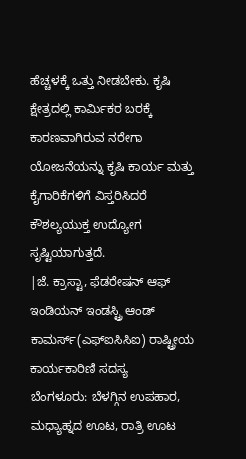ಹೆಚ್ಚಳಕ್ಕೆ ಒತ್ತು ನೀಡಬೇಕು. ಕೃಷಿ ಕ್ಷೇತ್ರದಲ್ಲಿ ಕಾರ್ವಿುಕರ ಬರಕ್ಕೆ ಕಾರಣವಾಗಿರುವ ನರೇಗಾ ಯೋಜನೆಯನ್ನು ಕೃಷಿ ಕಾರ್ಯ ಮತ್ತು ಕೈಗಾರಿಕೆಗಳಿಗೆ ವಿಸ್ತರಿಸಿದರೆ ಕೌಶಲ್ಯಯುಕ್ತ ಉದ್ಯೋಗ ಸೃಷ್ಟಿಯಾಗುತ್ತದೆ.
|ಜೆ. ಕ್ರಾಸ್ಟಾ, ಫೆಡರೇಷನ್ ಆಫ್ ಇಂಡಿಯನ್ ಇಂಡಸ್ಟ್ರಿ ಆಂಡ್ ಕಾಮರ್ಸ್(ಎಫ್ಐಸಿಸಿಐ) ರಾಷ್ಟ್ರೀಯ ಕಾರ್ಯಕಾರಿಣಿ ಸದಸ್ಯ
ಬೆಂಗಳೂರು: ಬೆಳಗ್ಗಿನ ಉಪಹಾರ, ಮಧ್ಯಾಹ್ನದ ಊಟ, ರಾತ್ರಿ ಊಟ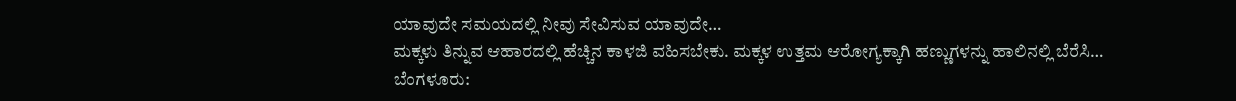ಯಾವುದೇ ಸಮಯದಲ್ಲಿ ನೀವು ಸೇವಿಸುವ ಯಾವುದೇ…
ಮಕ್ಕಳು ತಿನ್ನುವ ಆಹಾರದಲ್ಲಿ ಹೆಚ್ಚಿನ ಕಾಳಜಿ ವಹಿಸಬೇಕು. ಮಕ್ಕಳ ಉತ್ತಮ ಆರೋಗ್ಯಕ್ಕಾಗಿ ಹಣ್ಣುಗಳನ್ನು ಹಾಲಿನಲ್ಲಿ ಬೆರೆಸಿ…
ಬೆಂಗಳೂರು: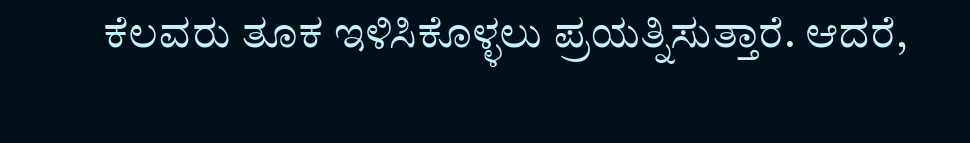ಕೆಲವರು ತೂಕ ಇಳಿಸಿಕೊಳ್ಳಲು ಪ್ರಯತ್ನಿಸುತ್ತಾರೆ. ಆದರೆ,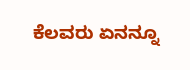ಕೆಲವರು ಏನನ್ನೂ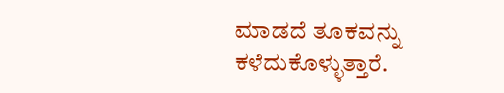ಮಾಡದೆ ತೂಕವನ್ನು ಕಳೆದುಕೊಳ್ಳುತ್ತಾರೆ.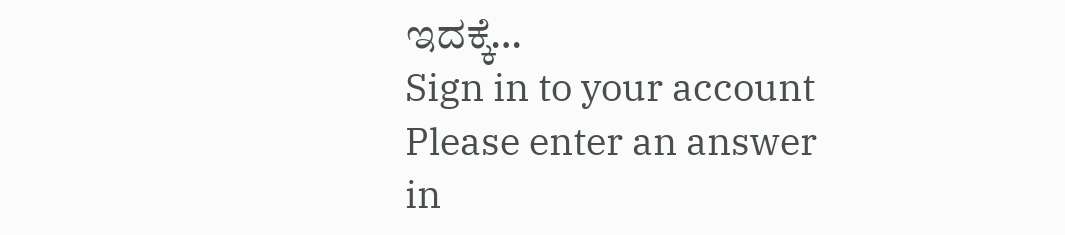ಇದಕ್ಕೆ…
Sign in to your account
Please enter an answer in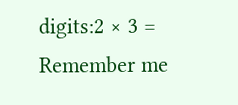digits:2 × 3 =
Remember me